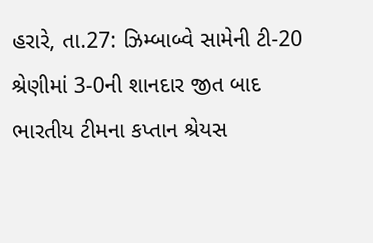હરારે, તા.27: ઝિમ્બાબ્વે સામેની ટી-20 શ્રેણીમાં 3-0ની શાનદાર જીત બાદ ભારતીય ટીમના કપ્તાન શ્રેયસ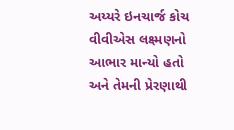અય્યરે ઇનચાર્જ કોચ વીવીએસ લક્ષ્મણનો આભાર માન્યો હતો અને તેમની પ્રેરણાથી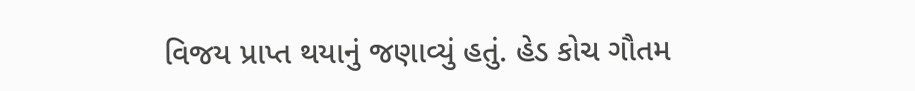વિજય પ્રાપ્ત થયાનું જણાવ્યું હતું. હેડ કોચ ગૌતમ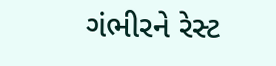ગંભીરને રેસ્ટ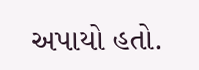અપાયો હતો.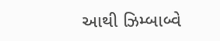આથી ઝિમ્બાબ્વે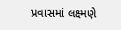પ્રવાસમાં લક્ષ્મણે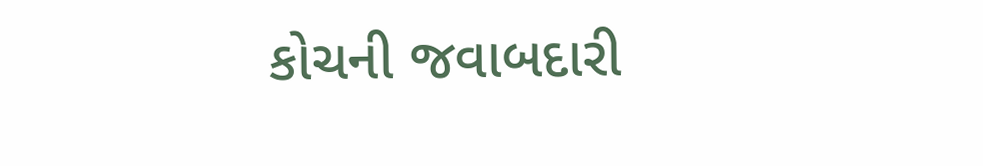કોચની જવાબદારી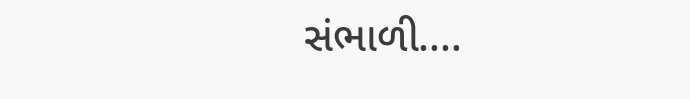સંભાળી....